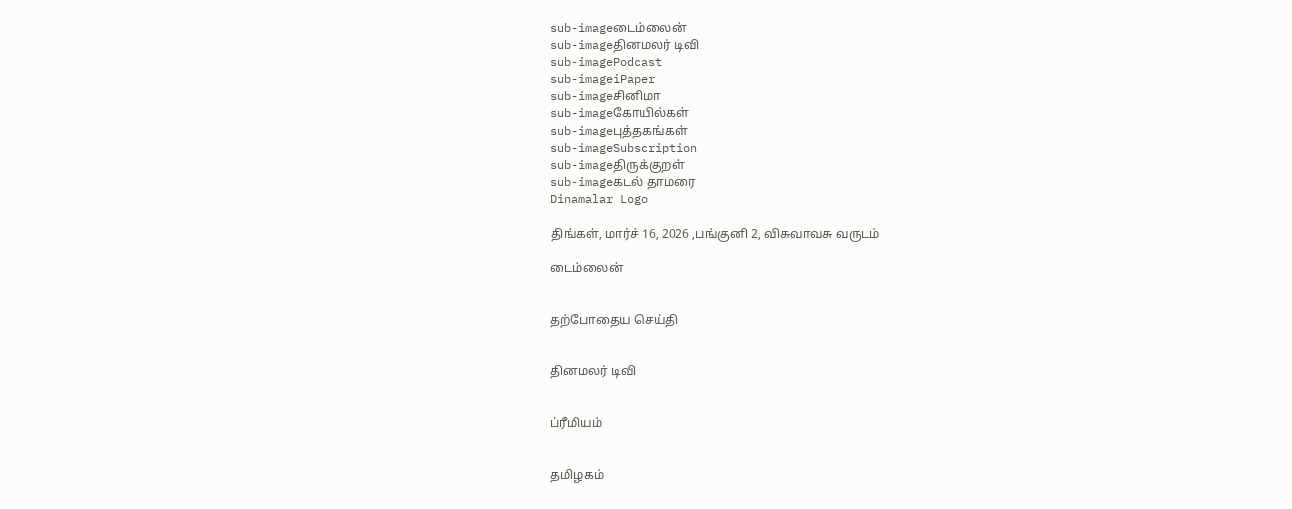sub-imageடைம்லைன்
sub-imageதினமலர் டிவி
sub-imagePodcast
sub-imageiPaper
sub-imageசினிமா
sub-imageகோயில்கள்
sub-imageபுத்தகங்கள்
sub-imageSubscription
sub-imageதிருக்குறள்
sub-imageகடல் தாமரை
Dinamalar Logo

திங்கள், மார்ச் 16, 2026 ,பங்குனி 2, விசுவாவசு வருடம்

டைம்லைன்


தற்போதைய செய்தி


தினமலர் டிவி


ப்ரீமியம்


தமிழகம்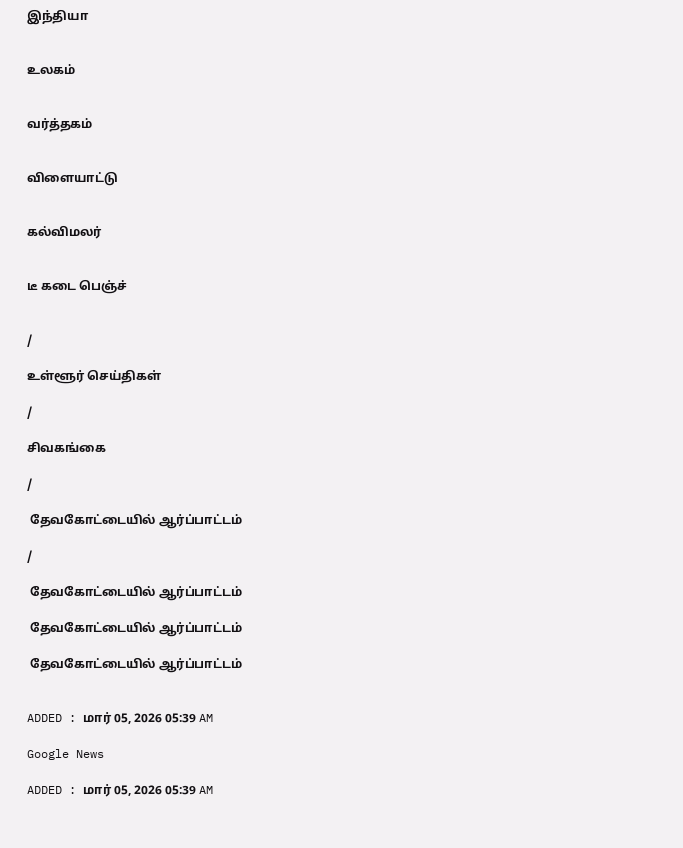இந்தியா


உலகம்


வர்த்தகம்


விளையாட்டு


கல்விமலர்


டீ கடை பெஞ்ச்


/

உள்ளூர் செய்திகள்

/

சிவகங்கை

/

 தேவகோட்டையில் ஆர்ப்பாட்டம்

/

 தேவகோட்டையில் ஆர்ப்பாட்டம்

 தேவகோட்டையில் ஆர்ப்பாட்டம்

 தேவகோட்டையில் ஆர்ப்பாட்டம்


ADDED : மார் 05, 2026 05:39 AM

Google News

ADDED : மார் 05, 2026 05:39 AM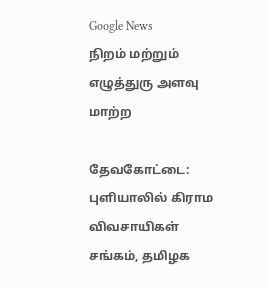Google News
நிறம் மற்றும் எழுத்துரு அளவு மாற்ற

தேவகோட்டை: புளியாலில் கிராம விவசாயிகள் சங்கம், தமிழக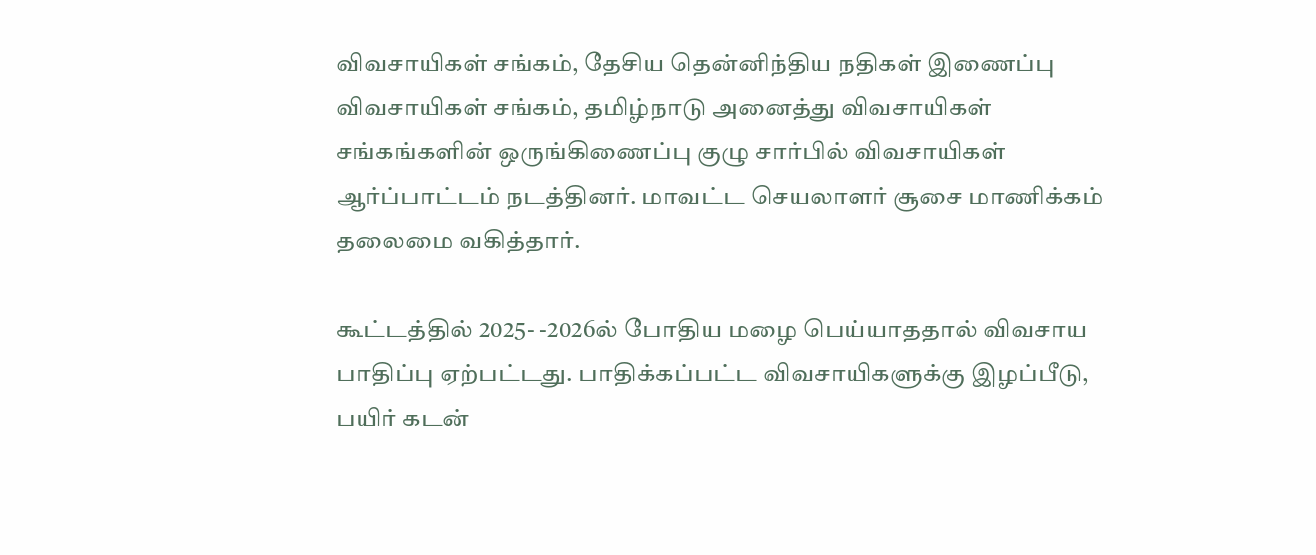விவசாயிகள் சங்கம், தேசிய தென்னிந்திய நதிகள் இணைப்பு விவசாயிகள் சங்கம், தமிழ்நாடு அனைத்து விவசாயிகள் சங்கங்களின் ஒருங்கிணைப்பு குழு சார்பில் விவசாயிகள் ஆர்ப்பாட்டம் நடத்தினர். மாவட்ட செயலாளர் சூசை மாணிக்கம் தலைமை வகித்தார்.

கூட்டத்தில் 2025- -2026ல் போதிய மழை பெய்யாததால் விவசாய பாதிப்பு ஏற்பட்டது. பாதிக்கப்பட்ட விவசாயிகளுக்கு இழப்பீடு, பயிர் கடன்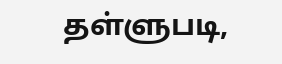தள்ளுபடி,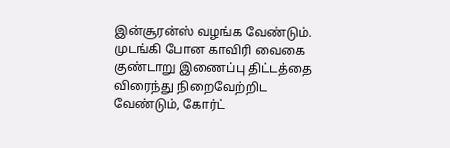இன்சூரன்ஸ் வழங்க வேண்டும். முடங்கி போன காவிரி வைகை குண்டாறு இணைப்பு திட்டத்தை விரைந்து நிறைவேற்றிட வேண்டும், கோர்ட்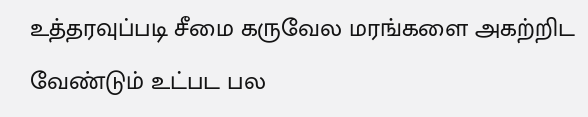உத்தரவுப்படி சீமை கருவேல மரங்களை அகற்றிட வேண்டும் உட்பட பல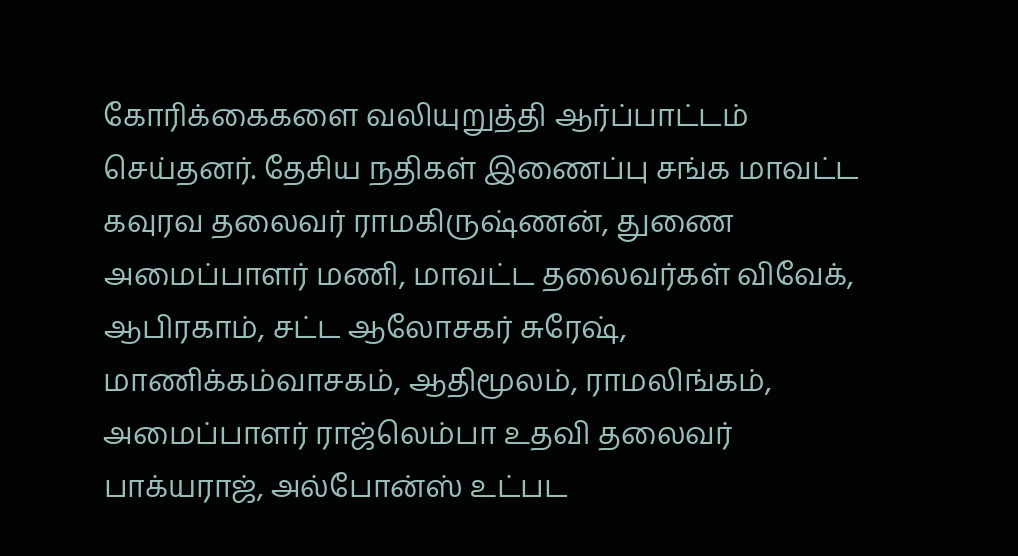கோரிக்கைகளை வலியுறுத்தி ஆர்ப்பாட்டம் செய்தனர். தேசிய நதிகள் இணைப்பு சங்க மாவட்ட கவுரவ தலைவர் ராமகிருஷ்ணன், துணை அமைப்பாளர் மணி, மாவட்ட தலைவர்கள் விவேக், ஆபிரகாம், சட்ட ஆலோசகர் சுரேஷ், மாணிக்கம்வாசகம், ஆதிமூலம், ராமலிங்கம், அமைப்பாளர் ராஜ்லெம்பா உதவி தலைவர் பாக்யராஜ், அல்போன்ஸ் உட்பட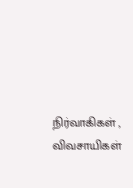நிர்வாகிகள் , விவசாயிகள்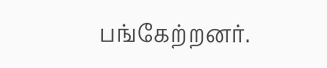பங்கேற்றனர்.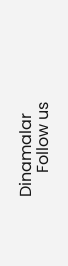Dinamalar
      Follow us